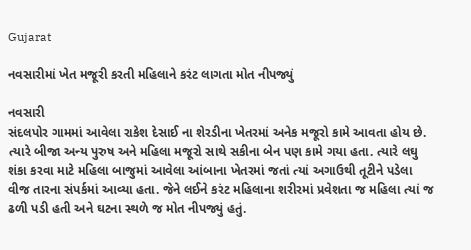Gujarat

નવસારીમાં ખેત મજૂરી કરતી મહિલાને કરંટ લાગતા મોત નીપજ્યું

નવસારી
સંદલપોર ગામમાં આવેલા રાકેશ દેસાઈ ના શેરડીના ખેતરમાં અનેક મજૂરો કામે આવતા હોય છે. ત્યારે બીજા અન્ય પુરુષ અને મહિલા મજૂરો સાથે સકીના બેન પણ કામે ગયા હતા. ત્યારે લઘુ શંકા કરવા માટે મહિલા બાજુમાં આવેલા આંબાના ખેતરમાં જતાં ત્યાં અગાઉથી તૂટીને પડેલા વીજ તારના સંપર્કમાં આવ્યા હતા. જેને લઈને કરંટ મહિલાના શરીરમાં પ્રવેશતા જ મહિલા ત્યાં જ ઢળી પડી હતી અને ઘટના સ્થળે જ મોત નીપજ્યું હતું.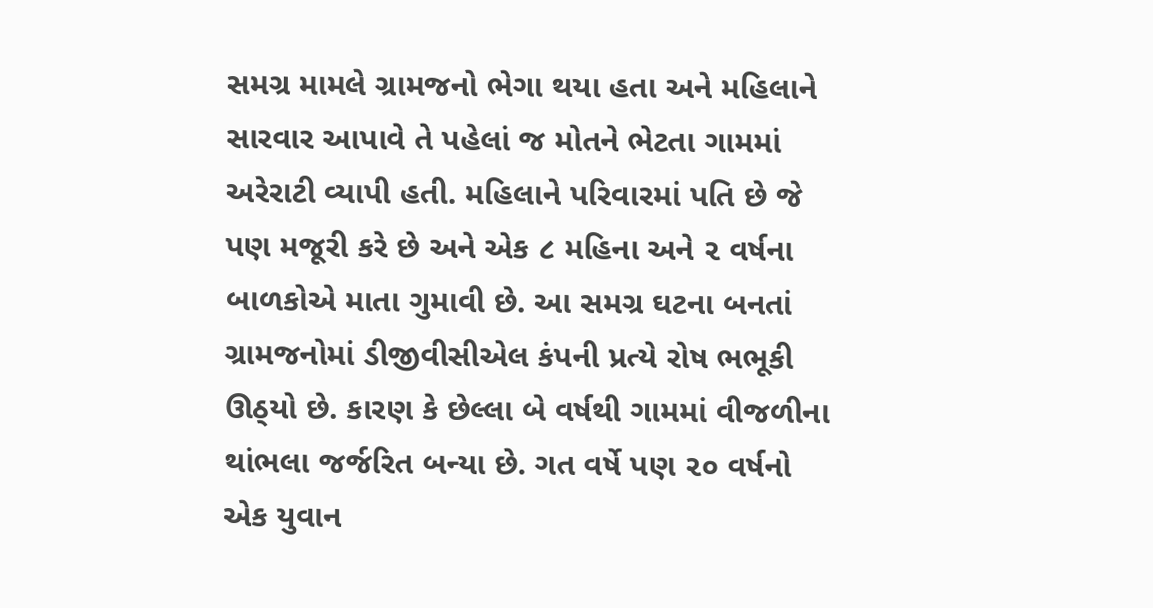સમગ્ર મામલે ગ્રામજનો ભેગા થયા હતા અને મહિલાને સારવાર આપાવે તે પહેલાં જ મોતને ભેટતા ગામમાં અરેરાટી વ્યાપી હતી. મહિલાને પરિવારમાં પતિ છે જે પણ મજૂરી કરે છે અને એક ૮ મહિના અને ૨ વર્ષના બાળકોએ માતા ગુમાવી છે. આ સમગ્ર ઘટના બનતાં ગ્રામજનોમાં ડીજીવીસીએલ કંપની પ્રત્યે રોષ ભભૂકી ઊઠ્‌યો છે. કારણ કે છેલ્લા બે વર્ષથી ગામમાં વીજળીના થાંભલા જર્જરિત બન્યા છે. ગત વર્ષે પણ ૨૦ વર્ષનો એક યુવાન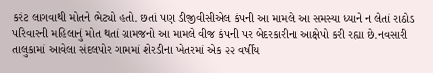કરંટ લાગવાથી મોતને ભેટ્યો હતો. છતાં પણ ડીજીવીસીએલ કંપની આ મામલે આ સમસ્યા ધ્યાને ન લેતાં રાઠોડ પરિવારની મહિલાનું મોત થતાં ગ્રામજનો આ મામલે વીજ કંપની પર બેદરકારીના આક્ષેપો કરી રહ્યા છે.નવસારી તાલુકામાં આવેલા સંદલપોર ગામમાં શેરડીના ખેતરમાં એક ૨૨ વર્ષીય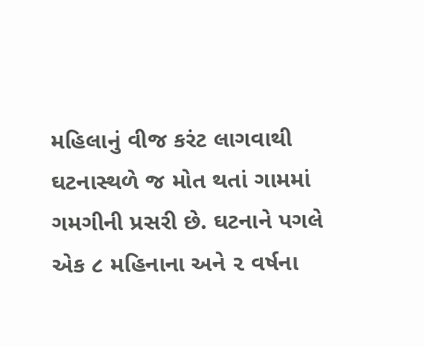મહિલાનું વીજ કરંટ લાગવાથી ઘટનાસ્થળે જ મોત થતાં ગામમાં ગમગીની પ્રસરી છે. ઘટનાને પગલે એક ૮ મહિનાના અને ૨ વર્ષના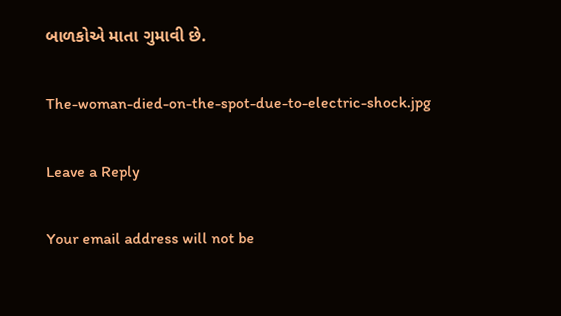બાળકોએ માતા ગુમાવી છે.

The-woman-died-on-the-spot-due-to-electric-shock.jpg

Leave a Reply

Your email address will not be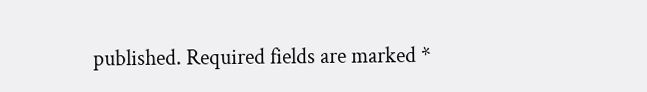published. Required fields are marked *